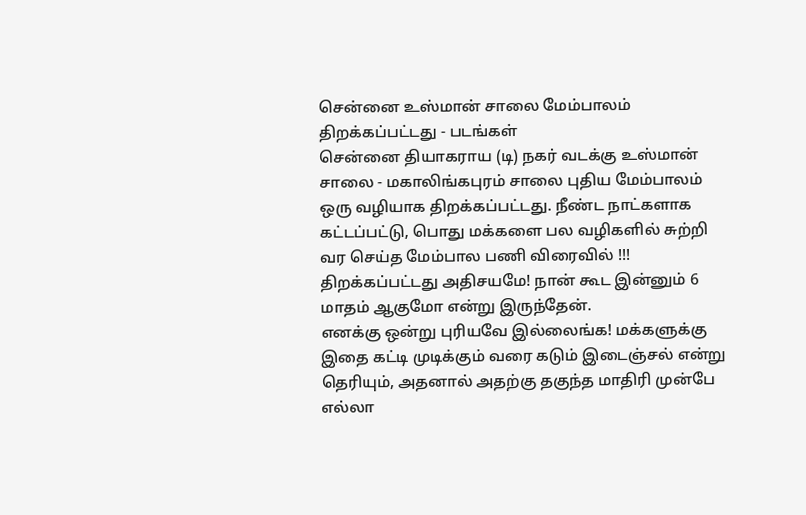சென்னை உஸ்மான் சாலை மேம்பாலம் திறக்கப்பட்டது - படங்கள்
சென்னை தியாகராய (டி) நகர் வடக்கு உஸ்மான் சாலை - மகாலிங்கபுரம் சாலை புதிய மேம்பாலம் ஒரு வழியாக திறக்கப்பட்டது. நீண்ட நாட்களாக கட்டப்பட்டு, பொது மக்களை பல வழிகளில் சுற்றி வர செய்த மேம்பால பணி விரைவில் !!! திறக்கப்பட்டது அதிசயமே! நான் கூட இன்னும் 6 மாதம் ஆகுமோ என்று இருந்தேன்.
எனக்கு ஒன்று புரியவே இல்லைங்க! மக்களுக்கு இதை கட்டி முடிக்கும் வரை கடும் இடைஞ்சல் என்று தெரியும், அதனால் அதற்கு தகுந்த மாதிரி முன்பே எல்லா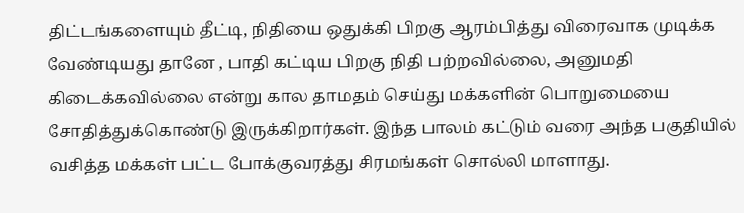திட்டங்களையும் தீட்டி, நிதியை ஒதுக்கி பிறகு ஆரம்பித்து விரைவாக முடிக்க வேண்டியது தானே , பாதி கட்டிய பிறகு நிதி பற்றவில்லை, அனுமதி கிடைக்கவில்லை என்று கால தாமதம் செய்து மக்களின் பொறுமையை சோதித்துக்கொண்டு இருக்கிறார்கள். இந்த பாலம் கட்டும் வரை அந்த பகுதியில் வசித்த மக்கள் பட்ட போக்குவரத்து சிரமங்கள் சொல்லி மாளாது.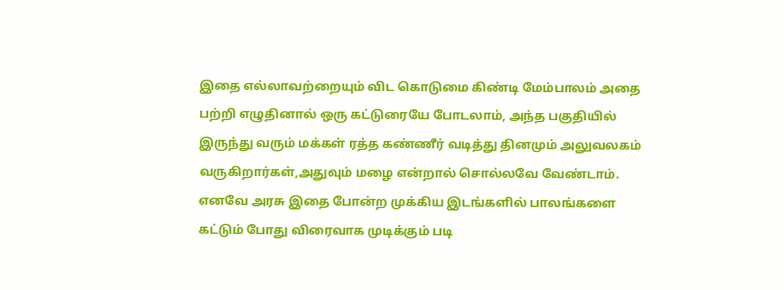இதை எல்லாவற்றையும் விட கொடுமை கிண்டி மேம்பாலம் அதை பற்றி எழுதினால் ஒரு கட்டுரையே போடலாம், அந்த பகுதியில் இருந்து வரும் மக்கள் ரத்த கண்ணீர் வடித்து தினமும் அலுவலகம் வருகிறார்கள்,அதுவும் மழை என்றால் சொல்லவே வேண்டாம். எனவே அரசு இதை போன்ற முக்கிய இடங்களில் பாலங்களை கட்டும் போது விரைவாக முடிக்கும் படி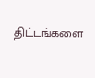திட்டங்களை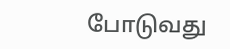போடுவது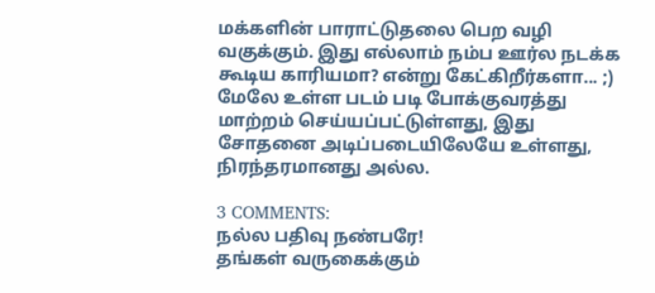மக்களின் பாராட்டுதலை பெற வழி வகுக்கும். இது எல்லாம் நம்ப ஊர்ல நடக்க கூடிய காரியமா? என்று கேட்கிறீர்களா... ;)
மேலே உள்ள படம் படி போக்குவரத்து மாற்றம் செய்யப்பட்டுள்ளது, இது சோதனை அடிப்படையிலேயே உள்ளது, நிரந்தரமானது அல்ல.

3 COMMENTS:
நல்ல பதிவு நண்பரே!
தங்கள் வருகைக்கும்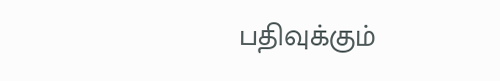பதிவுக்கும்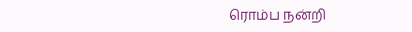ரொம்ப நன்றி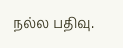நல்ல பதிவு.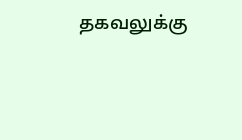தகவலுக்கு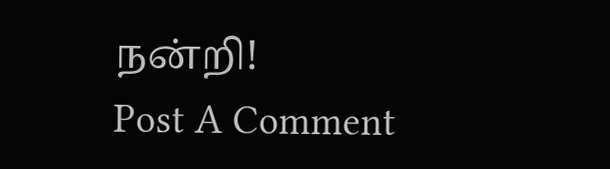நன்றி!
Post A Comment